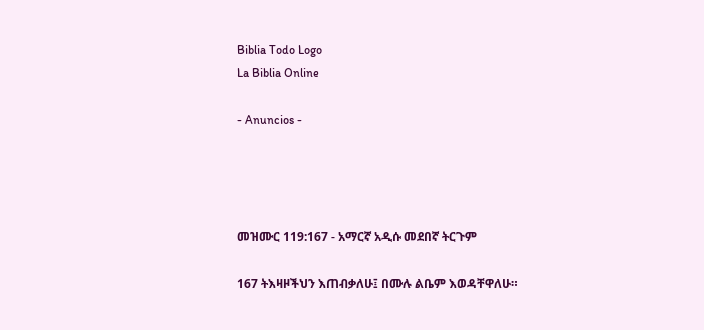Biblia Todo Logo
La Biblia Online

- Anuncios -




መዝሙር 119:167 - አማርኛ አዲሱ መደበኛ ትርጉም

167 ትእዛዞችህን እጠብቃለሁ፤ በሙሉ ልቤም እወዳቸዋለሁ።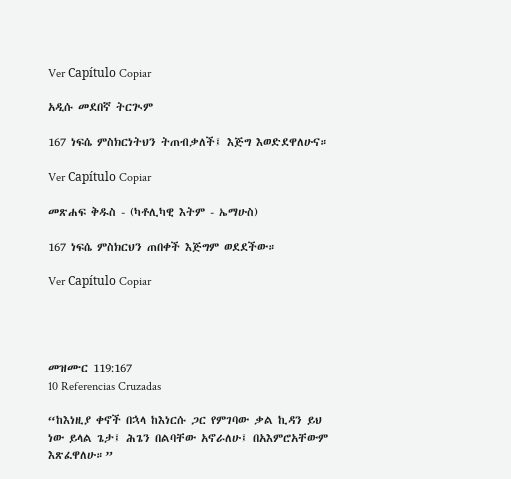Ver Capítulo Copiar

አዲሱ መደበኛ ትርጒም

167 ነፍሴ ምስክርነትህን ትጠብቃለች፤ እጅግ እወድደዋለሁና።

Ver Capítulo Copiar

መጽሐፍ ቅዱስ - (ካቶሊካዊ እትም - ኤማሁስ)

167 ነፍሴ ምስክርህን ጠበቀች እጅግም ወደደችው።

Ver Capítulo Copiar




መዝሙር 119:167
10 Referencias Cruzadas

“ከእነዚያ ቀኖች በኋላ ከእነርሱ ጋር የምገባው ቃል ኪዳን ይህ ነው ይላል ጌታ፤ ሕጌን በልባቸው አኖራለሁ፤ በአእምሮአቸውም እጽፈዋለሁ።”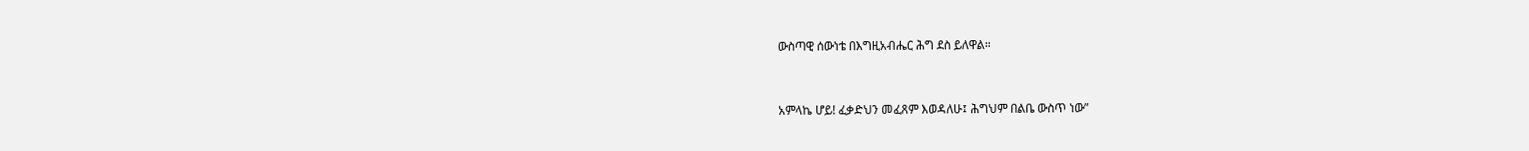ውስጣዊ ሰውነቴ በእግዚአብሔር ሕግ ደስ ይለዋል።


አምላኬ ሆይ! ፈቃድህን መፈጸም እወዳለሁ፤ ሕግህም በልቤ ውስጥ ነው”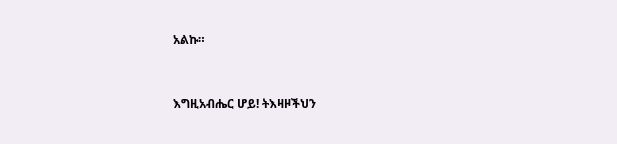አልኩ።


እግዚአብሔር ሆይ! ትእዛዞችህን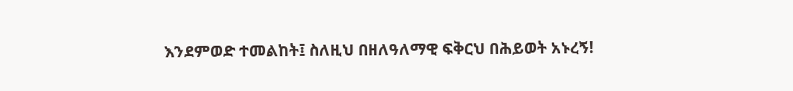እንደምወድ ተመልከት፤ ስለዚህ በዘለዓለማዊ ፍቅርህ በሕይወት አኑረኝ!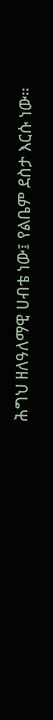ሕግህ ዘለዓለማዊ ሀብቴ ነው፤ የልቤም ደስታ እርሱ ነው።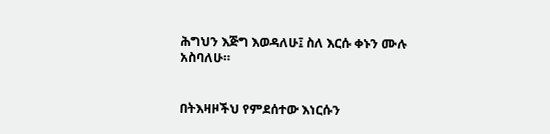ሕግህን እጅግ እወዳለሁ፤ ስለ እርሱ ቀኑን ሙሉ አስባለሁ።


በትእዛዞችህ የምደሰተው እነርሱን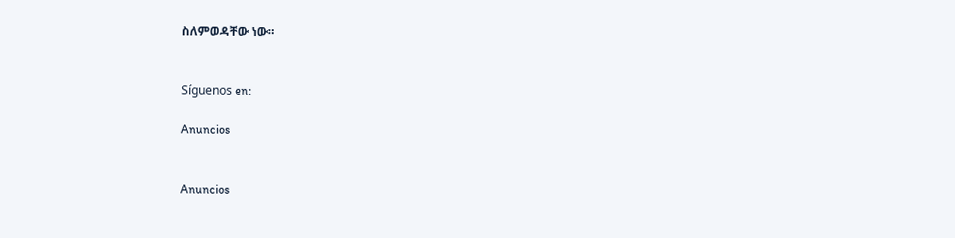ስለምወዳቸው ነው።


Síguenos en:

Anuncios


Anuncios